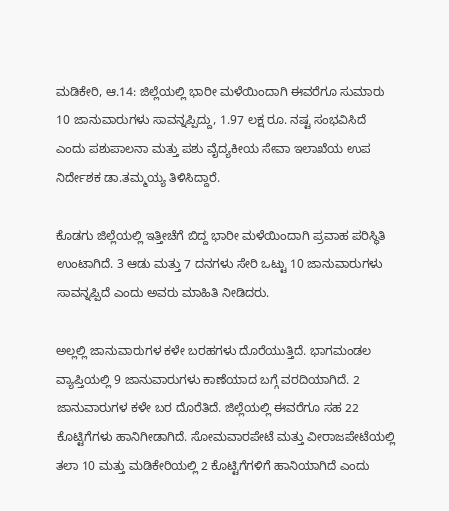ಮಡಿಕೇರಿ, ಆ.14: ಜಿಲ್ಲೆಯಲ್ಲಿ ಭಾರೀ ಮಳೆಯಿಂದಾಗಿ ಈವರೆಗೂ ಸುಮಾರು 10 ಜಾನುವಾರುಗಳು ಸಾವನ್ನಪ್ಪಿದ್ದು, 1.97 ಲಕ್ಷ ರೂ. ನಷ್ಟ ಸಂಭವಿಸಿದೆ ಎಂದು ಪಶುಪಾಲನಾ ಮತ್ತು ಪಶು ವೈದ್ಯಕೀಯ ಸೇವಾ ಇಲಾಖೆಯ ಉಪ ನಿರ್ದೇಶಕ ಡಾ.ತಮ್ಮಯ್ಯ ತಿಳಿಸಿದ್ದಾರೆ.

ಕೊಡಗು ಜಿಲ್ಲೆಯಲ್ಲಿ ಇತ್ತೀಚೆಗೆ ಬಿದ್ದ ಭಾರೀ ಮಳೆಯಿಂದಾಗಿ ಪ್ರವಾಹ ಪರಿಸ್ಥಿತಿ ಉಂಟಾಗಿದೆ. 3 ಆಡು ಮತ್ತು 7 ದನಗಳು ಸೇರಿ ಒಟ್ಟು 10 ಜಾನುವಾರುಗಳು ಸಾವನ್ನಪ್ಪಿದೆ ಎಂದು ಅವರು ಮಾಹಿತಿ ನೀಡಿದರು.

ಅಲ್ಲಲ್ಲಿ ಜಾನುವಾರುಗಳ ಕಳೇ ಬರಹಗಳು ದೊರೆಯುತ್ತಿದೆ. ಭಾಗಮಂಡಲ ವ್ಯಾಪ್ತಿಯಲ್ಲಿ 9 ಜಾನುವಾರುಗಳು ಕಾಣೆಯಾದ ಬಗ್ಗೆ ವರದಿಯಾಗಿದೆ. 2 ಜಾನುವಾರುಗಳ ಕಳೇ ಬರ ದೊರೆತಿದೆ. ಜಿಲ್ಲೆಯಲ್ಲಿ ಈವರೆಗೂ ಸಹ 22 ಕೊಟ್ಟಿಗೆಗಳು ಹಾನಿಗೀಡಾಗಿದೆ. ಸೋಮವಾರಪೇಟೆ ಮತ್ತು ವೀರಾಜಪೇಟೆಯಲ್ಲಿ ತಲಾ 10 ಮತ್ತು ಮಡಿಕೇರಿಯಲ್ಲಿ 2 ಕೊಟ್ಟಿಗೆಗಳಿಗೆ ಹಾನಿಯಾಗಿದೆ ಎಂದು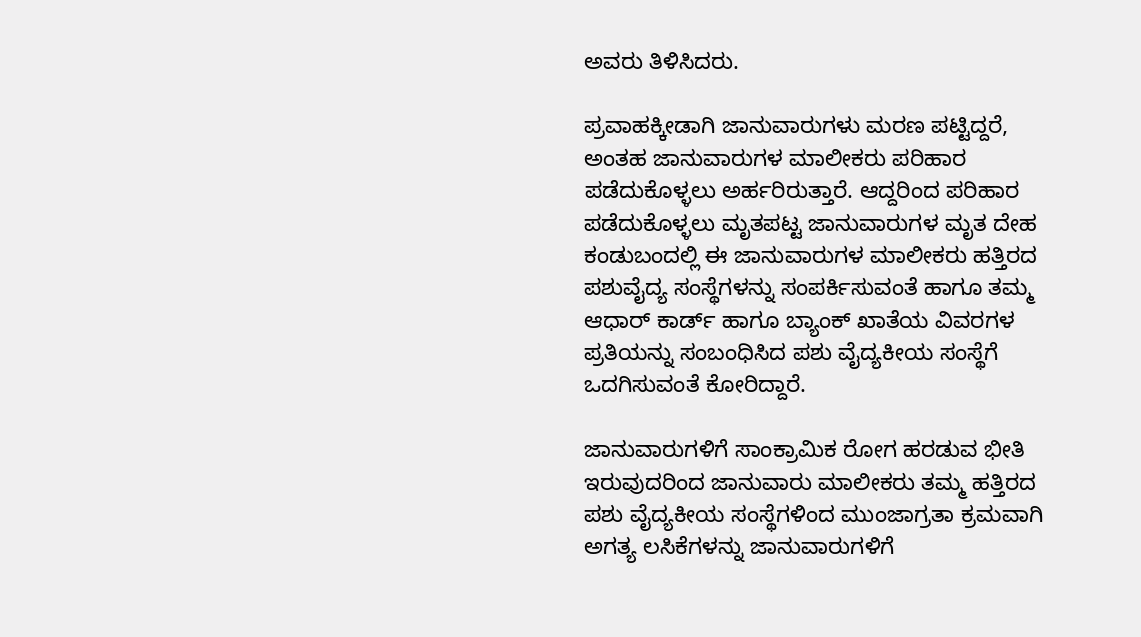ಅವರು ತಿಳಿಸಿದರು.

ಪ್ರವಾಹಕ್ಕೀಡಾಗಿ ಜಾನುವಾರುಗಳು ಮರಣ ಪಟ್ಟಿದ್ದರೆ, ಅಂತಹ ಜಾನುವಾರುಗಳ ಮಾಲೀಕರು ಪರಿಹಾರ ಪಡೆದುಕೊಳ್ಳಲು ಅರ್ಹರಿರುತ್ತಾರೆ. ಆದ್ದರಿಂದ ಪರಿಹಾರ ಪಡೆದುಕೊಳ್ಳಲು ಮೃತಪಟ್ಟ ಜಾನುವಾರುಗಳ ಮೃತ ದೇಹ ಕಂಡುಬಂದಲ್ಲಿ ಈ ಜಾನುವಾರುಗಳ ಮಾಲೀಕರು ಹತ್ತಿರದ ಪಶುವೈದ್ಯ ಸಂಸ್ಥೆಗಳನ್ನು ಸಂಪರ್ಕಿಸುವಂತೆ ಹಾಗೂ ತಮ್ಮ ಆಧಾರ್ ಕಾರ್ಡ್ ಹಾಗೂ ಬ್ಯಾಂಕ್ ಖಾತೆಯ ವಿವರಗಳ ಪ್ರತಿಯನ್ನು ಸಂಬಂಧಿಸಿದ ಪಶು ವೈದ್ಯಕೀಯ ಸಂಸ್ಥೆಗೆ ಒದಗಿಸುವಂತೆ ಕೋರಿದ್ದಾರೆ.

ಜಾನುವಾರುಗಳಿಗೆ ಸಾಂಕ್ರಾಮಿಕ ರೋಗ ಹರಡುವ ಭೀತಿ ಇರುವುದರಿಂದ ಜಾನುವಾರು ಮಾಲೀಕರು ತಮ್ಮ ಹತ್ತಿರದ ಪಶು ವೈದ್ಯಕೀಯ ಸಂಸ್ಥೆಗಳಿಂದ ಮುಂಜಾಗ್ರತಾ ಕ್ರಮವಾಗಿ ಅಗತ್ಯ ಲಸಿಕೆಗಳನ್ನು ಜಾನುವಾರುಗಳಿಗೆ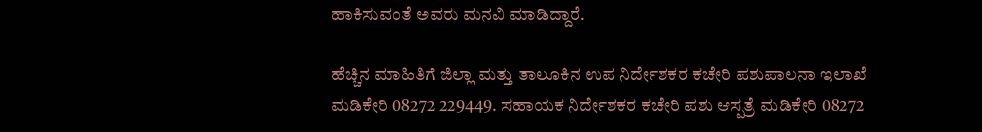ಹಾಕಿಸುವಂತೆ ಅವರು ಮನವಿ ಮಾಡಿದ್ದಾರೆ.

ಹೆಚ್ಚಿನ ಮಾಹಿತಿಗೆ ಜಿಲ್ಲಾ ಮತ್ತು ತಾಲೂಕಿನ ಉಪ ನಿರ್ದೇಶಕರ ಕಚೇರಿ ಪಶುಪಾಲನಾ ಇಲಾಖೆ ಮಡಿಕೇರಿ 08272 229449. ಸಹಾಯಕ ನಿರ್ದೇಶಕರ ಕಚೇರಿ ಪಶು ಆಸ್ಪತ್ರೆ ಮಡಿಕೇರಿ 08272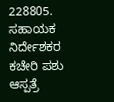228805. ಸಹಾಯಕ ನಿರ್ದೇಶಕರ ಕಚೇರಿ ಪಶು ಆಸ್ಪತ್ರೆ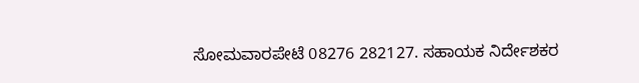ಸೋಮವಾರಪೇಟೆ 08276 282127. ಸಹಾಯಕ ನಿರ್ದೇಶಕರ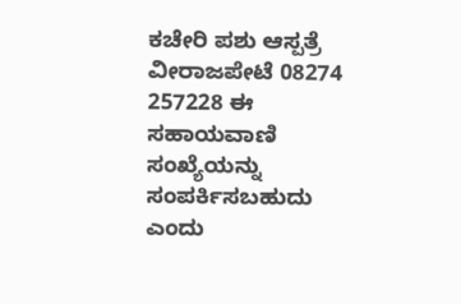ಕಚೇರಿ ಪಶು ಆಸ್ಪತ್ರೆ ವೀರಾಜಪೇಟೆ 08274 257228 ಈ ಸಹಾಯವಾಣಿ ಸಂಖ್ಯೆಯನ್ನು ಸಂಪರ್ಕಿಸಬಹುದು ಎಂದು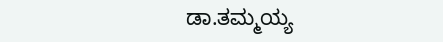ಡಾ.ತಮ್ಮಯ್ಯ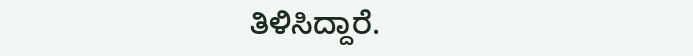ತಿಳಿಸಿದ್ದಾರೆ.